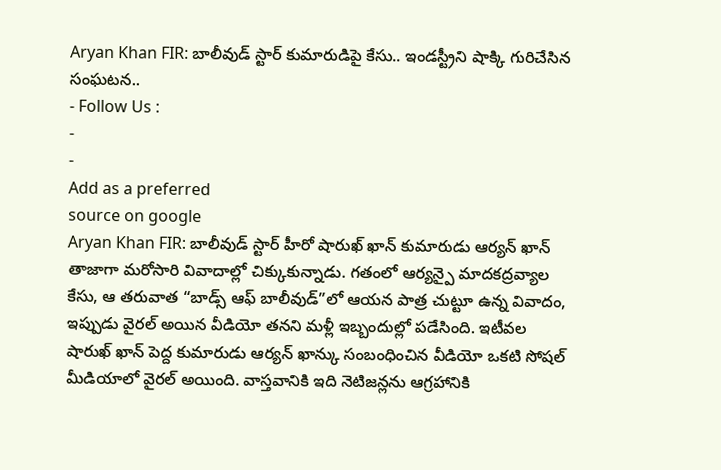Aryan Khan FIR: బాలీవుడ్ స్టార్ కుమారుడిపై కేసు.. ఇండస్ట్రీని షాక్కి గురిచేసిన సంఘటన..
- Follow Us :
-
-
Add as a preferred
source on google
Aryan Khan FIR: బాలీవుడ్ స్టార్ హీరో షారుఖ్ ఖాన్ కుమారుడు ఆర్యన్ ఖాన్ తాజాగా మరోసారి వివాదాల్లో చిక్కుకున్నాడు. గతంలో ఆర్యన్పై మాదకద్రవ్యాల కేసు, ఆ తరువాత “బాడ్స్ ఆఫ్ బాలీవుడ్”లో ఆయన పాత్ర చుట్టూ ఉన్న వివాదం, ఇప్పుడు వైరల్ అయిన వీడియో తనని మళ్లీ ఇబ్బందుల్లో పడేసింది. ఇటీవల షారుఖ్ ఖాన్ పెద్ద కుమారుడు ఆర్యన్ ఖాన్కు సంబంధించిన వీడియో ఒకటి సోషల్ మీడియాలో వైరల్ అయింది. వాస్తవానికి ఇది నెటిజన్లను ఆగ్రహానికి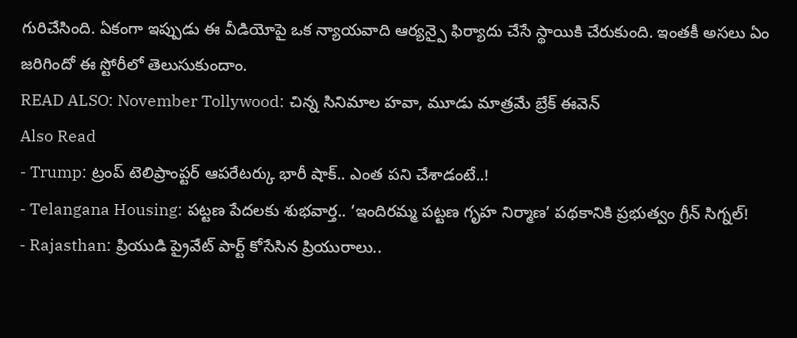గురిచేసింది. ఏకంగా ఇప్పుడు ఈ వీడియోపై ఒక న్యాయవాది ఆర్యన్పై ఫిర్యాదు చేసే స్థాయికి చేరుకుంది. ఇంతకీ అసలు ఏం జరిగిందో ఈ స్టోరీలో తెలుసుకుందాం.
READ ALSO: November Tollywood: చిన్న సినిమాల హవా, మూడు మాత్రమే బ్రేక్ ఈవెన్
Also Read
- Trump: ట్రంప్ టెలిప్రాంప్టర్ ఆపరేటర్కు భారీ షాక్.. ఎంత పని చేశాడంటే..!
- Telangana Housing: పట్టణ పేదలకు శుభవార్త.. ‘ఇందిరమ్మ పట్టణ గృహ నిర్మాణ’ పథకానికి ప్రభుత్వం గ్రీన్ సిగ్నల్!
- Rajasthan: ప్రియుడి ప్రైవేట్ పార్ట్ కోసేసిన ప్రియురాలు..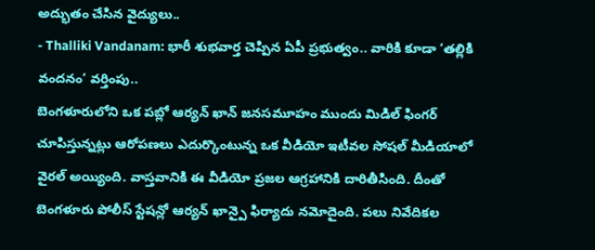అద్భుతం చేసిన వైద్యులు..
- Thalliki Vandanam: భారీ శుభవార్త చెప్పిన ఏపీ ప్రభుత్వం.. వారికి కూడా ‘తల్లికి వందనం’ వర్తింపు..
బెంగళూరులోని ఒక పబ్లో ఆర్యన్ ఖాన్ జనసమూహం ముందు మిడిల్ ఫింగర్ చూపిస్తున్నట్లు ఆరోపణలు ఎదుర్కొంటున్న ఒక వీడియో ఇటీవల సోషల్ మీడియాలో వైరల్ అయ్యింది. వాస్తవానికి ఈ వీడియో ప్రజల ఆగ్రహానికి దారితీసింది. దీంతో బెంగళూరు పోలీస్ స్టేషన్లో ఆర్యన్ ఖాన్పై ఫిర్యాదు నమోదైంది. పలు నివేదికల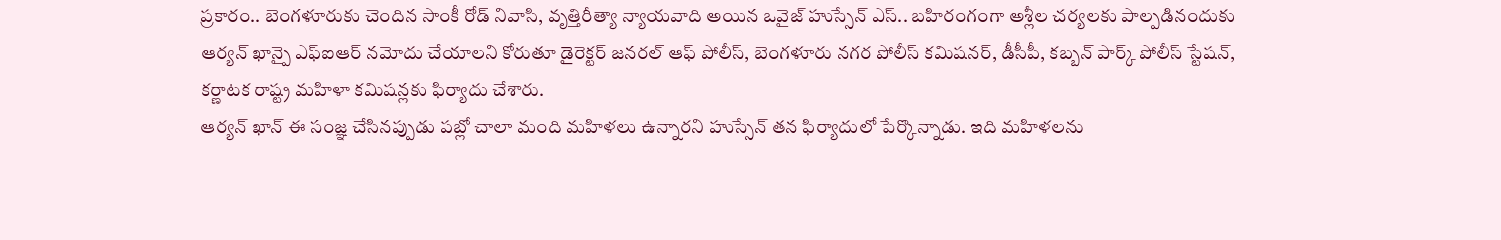ప్రకారం.. బెంగళూరుకు చెందిన సాంకీ రోడ్ నివాసి, వృత్తిరీత్యా న్యాయవాది అయిన ఒవైజ్ హుస్సేన్ ఎస్.. బహిరంగంగా అశ్లీల చర్యలకు పాల్పడినందుకు ఆర్యన్ ఖాన్పై ఎఫ్ఐఆర్ నమోదు చేయాలని కోరుతూ డైరెక్టర్ జనరల్ ఆఫ్ పోలీస్, బెంగళూరు నగర పోలీస్ కమిషనర్, డీసీపీ, కబ్బన్ పార్క్ పోలీస్ స్టేషన్, కర్ణాటక రాష్ట్ర మహిళా కమిషన్లకు ఫిర్యాదు చేశారు.
ఆర్యన్ ఖాన్ ఈ సంజ్ఞ చేసినప్పుడు పబ్లో చాలా మంది మహిళలు ఉన్నారని హుస్సేన్ తన ఫిర్యాదులో పేర్కొన్నాడు. ఇది మహిళలను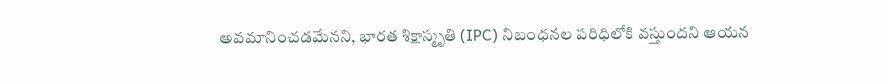అవమానించడమేనని, భారత శిక్షాస్మృతి (IPC) నిబంధనల పరిధిలోకి వస్తుందని ఆయన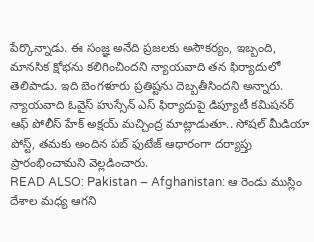పేర్కొన్నాడు. ఈ సంజ్ఞ అనేది ప్రజలకు అసౌకర్యం, ఇబ్బంది, మానసిక క్షోభను కలిగించిందని న్యాయవాది తన ఫిర్యాదులో తెలిపాడు. ఇది బెంగళూరు ప్రతిష్టను దెబ్బతీసిందని అన్నారు. న్యాయవాది ఓవైస్ హుస్సేన్ ఎస్ ఫిర్యాదుపై డిప్యూటీ కమిషనర్ ఆఫ్ పోలీస్ హేక్ అక్షయ్ మచ్చింద్ర మాట్లాడుతూ.. సోషల్ మీడియా పోస్ట్, తమకు అందిన పబ్ ఫుటేజ్ ఆధారంగా దర్యాప్తు ప్రారంభించామని వెల్లడించారు.
READ ALSO: Pakistan – Afghanistan: ఆ రెండు ముస్లిం దేశాల మధ్య ఆగని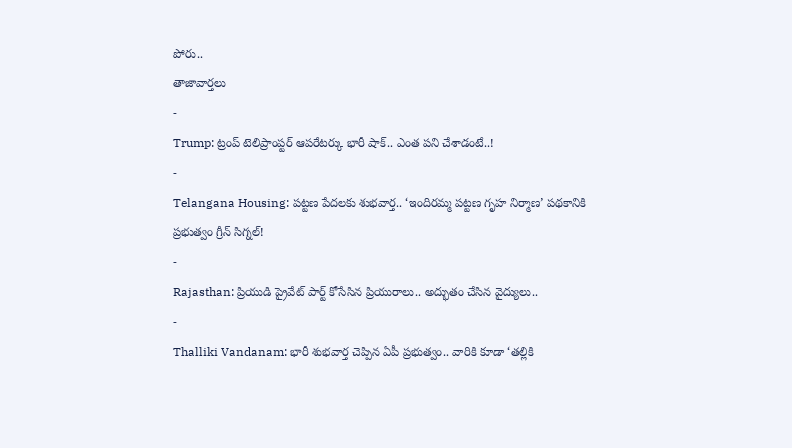పోరు..
తాజావార్తలు
-
Trump: ట్రంప్ టెలిప్రాంప్టర్ ఆపరేటర్కు భారీ షాక్.. ఎంత పని చేశాడంటే..!
-
Telangana Housing: పట్టణ పేదలకు శుభవార్త.. ‘ఇందిరమ్మ పట్టణ గృహ నిర్మాణ’ పథకానికి ప్రభుత్వం గ్రీన్ సిగ్నల్!
-
Rajasthan: ప్రియుడి ప్రైవేట్ పార్ట్ కోసేసిన ప్రియురాలు.. అద్భుతం చేసిన వైద్యులు..
-
Thalliki Vandanam: భారీ శుభవార్త చెప్పిన ఏపీ ప్రభుత్వం.. వారికి కూడా ‘తల్లికి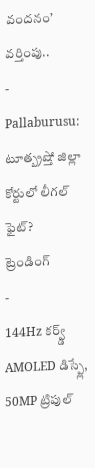వందనం’ వర్తింపు..
-
Pallaburusu: టూత్బ్రష్తో జిల్లా కోర్టులో లీగల్ ఫైట్?
ట్రెండింగ్
-
144Hz కర్వ్డ్ AMOLED డిస్ప్లే, 50MP ట్రిపుల్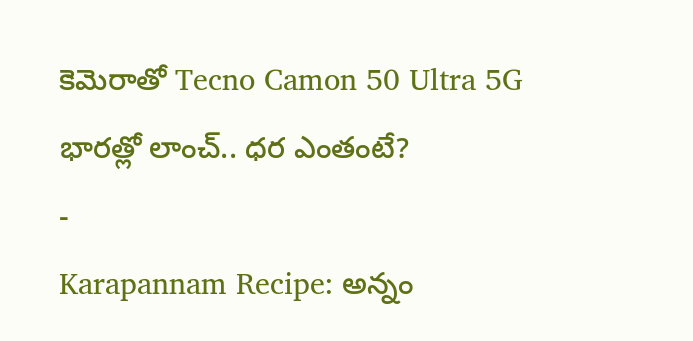కెమెరాతో Tecno Camon 50 Ultra 5G భారత్లో లాంచ్.. ధర ఎంతంటే?
-
Karapannam Recipe: అన్నం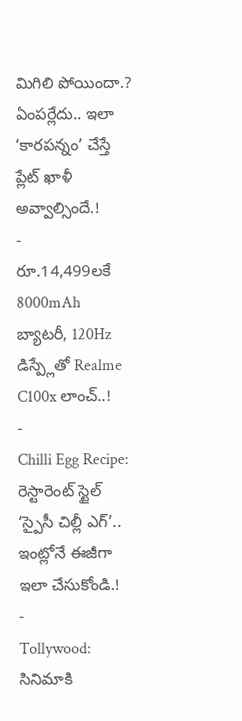మిగిలి పోయిందా.? ఏంపర్లేదు.. ఇలా ‘కారపన్నం’ చేస్తే ప్లేట్ ఖాళీ అవ్వాల్సిందే.!
-
రూ.14,499లకే 8000mAh బ్యాటరీ, 120Hz డిస్ప్లేతో Realme C100x లాంచ్..!
-
Chilli Egg Recipe: రెస్టారెంట్ స్టైల్ ‘స్పైసీ చిల్లీ ఎగ్’.. ఇంట్లోనే ఈజీగా ఇలా చేసుకోండి.!
-
Tollywood: సినిమాకి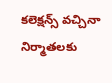కలెక్షన్స్ వచ్చినా నిర్మాతలకు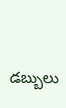డబ్బులు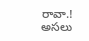రావా.! అసలు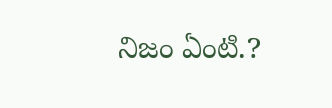నిజం ఏంటి.?